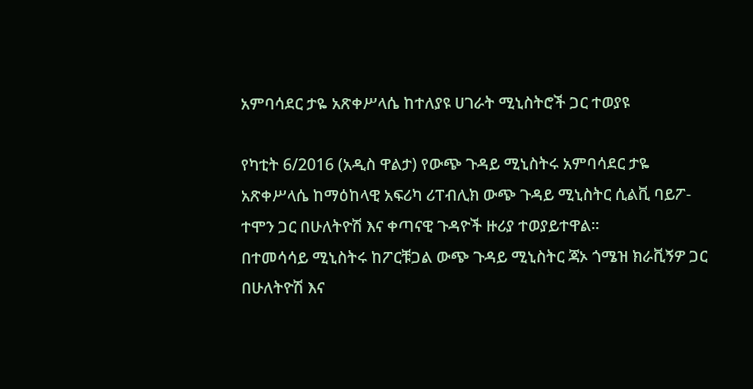አምባሳደር ታዬ አጽቀሥላሴ ከተለያዩ ሀገራት ሚኒስትሮች ጋር ተወያዩ

የካቲት 6/2016 (አዲስ ዋልታ) የውጭ ጉዳይ ሚኒስትሩ አምባሳደር ታዬ አጽቀሥላሴ ከማዕከላዊ አፍሪካ ሪፐብሊክ ውጭ ጉዳይ ሚኒስትር ሲልቪ ባይፖ- ተሞን ጋር በሁለትዮሽ እና ቀጣናዊ ጉዳዮች ዙሪያ ተወያይተዋል።
በተመሳሳይ ሚኒስትሩ ከፖርቹጋል ውጭ ጉዳይ ሚኒስትር ጃኦ ጎሜዝ ክራቪኝዎ ጋር በሁለትዮሽ እና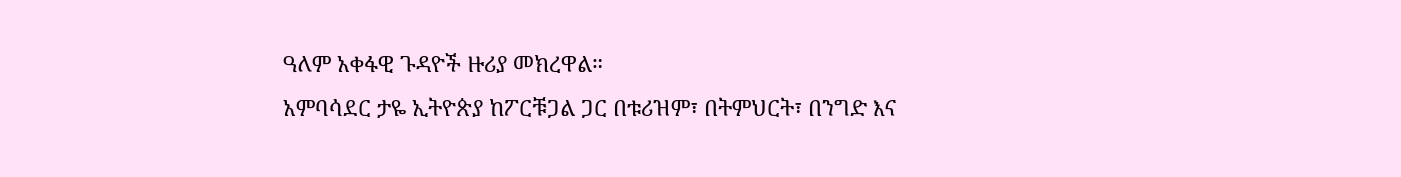ዓለም አቀፋዊ ጉዳዮች ዙሪያ መክረዋል።
አምባሳደር ታዬ ኢትዮጵያ ከፖርቹጋል ጋር በቱሪዝም፣ በትምህርት፣ በንግድ እና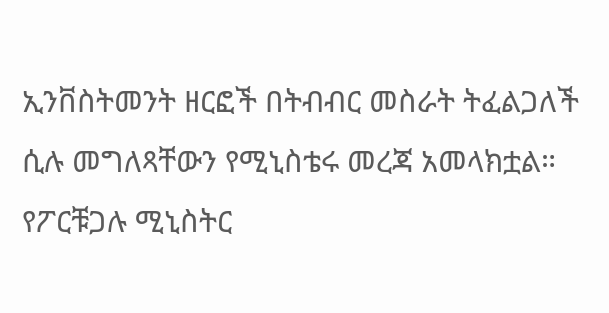ኢንቨስትመንት ዘርፎች በትብብር መስራት ትፈልጋለች ሲሉ መግለጻቸውን የሚኒስቴሩ መረጃ አመላክቷል።
የፖርቹጋሉ ሚኒስትር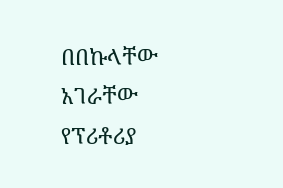በበኩላቸው አገራቸው የፕሪቶሪያ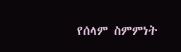የሰላም ስምምነት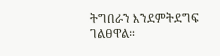ትግበራን እንደምትደግፍ ገልፀዋል።